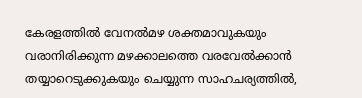കേരളത്തിൽ വേനൽമഴ ശക്തമാവുകയും വരാനിരിക്കുന്ന മഴക്കാലത്തെ വരവേൽക്കാൻ തയ്യാറെടുക്കുകയും ചെയ്യുന്ന സാഹചര്യത്തിൽ,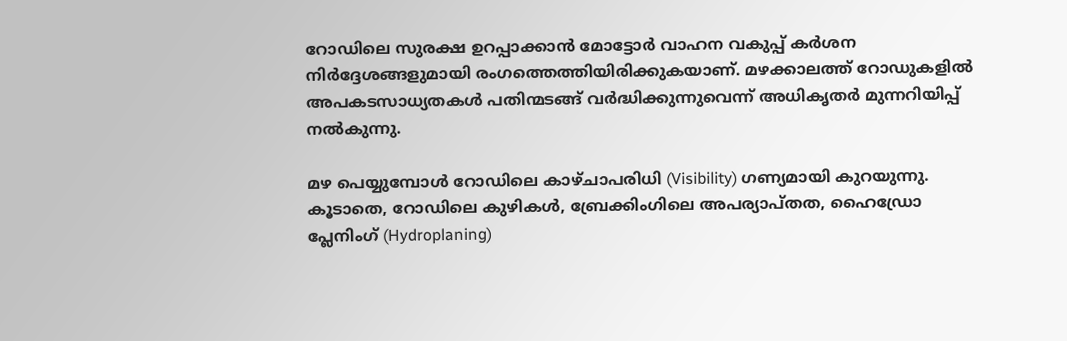റോഡിലെ സുരക്ഷ ഉറപ്പാക്കാൻ മോട്ടോർ വാഹന വകുപ്പ് കർശന നിർദ്ദേശങ്ങളുമായി രംഗത്തെത്തിയിരിക്കുകയാണ്. മഴക്കാലത്ത് റോഡുകളിൽ അപകടസാധ്യതകൾ പതിന്മടങ്ങ് വർദ്ധിക്കുന്നുവെന്ന് അധികൃതർ മുന്നറിയിപ്പ് നൽകുന്നു.

മഴ പെയ്യുമ്പോൾ റോഡിലെ കാഴ്ചാപരിധി (Visibility) ഗണ്യമായി കുറയുന്നു. കൂടാതെ, റോഡിലെ കുഴികൾ, ബ്രേക്കിംഗിലെ അപര്യാപ്തത, ഹൈഡ്രോ പ്ലേനിംഗ് (Hydroplaning)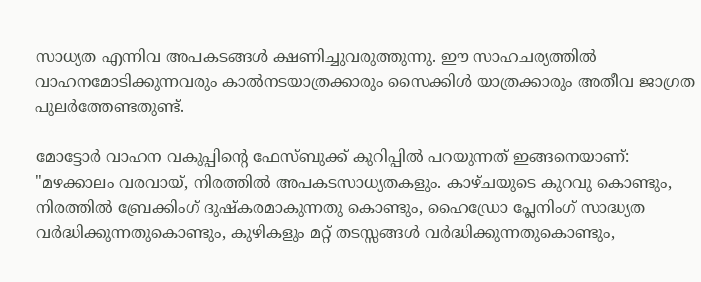സാധ്യത എന്നിവ അപകടങ്ങൾ ക്ഷണിച്ചുവരുത്തുന്നു. ഈ സാഹചര്യത്തിൽ വാഹനമോടിക്കുന്നവരും കാൽനടയാത്രക്കാരും സൈക്കിൾ യാത്രക്കാരും അതീവ ജാഗ്രത പുലർത്തേണ്ടതുണ്ട്.

മോട്ടോർ വാഹന വകുപ്പിന്റെ ഫേസ്ബുക്ക് കുറിപ്പിൽ പറയുന്നത് ഇങ്ങനെയാണ്: "മഴക്കാലം വരവായ്, നിരത്തിൽ അപകടസാധ്യതകളും. കാഴ്ചയുടെ കുറവു കൊണ്ടും, നിരത്തിൽ ബ്രേക്കിംഗ് ദുഷ്‌കരമാകുന്നതു കൊണ്ടും, ഹൈഡ്രോ പ്ലേനിംഗ് സാദ്ധ്യത വർദ്ധിക്കുന്നതുകൊണ്ടും, കുഴികളും മറ്റ് തടസ്സങ്ങൾ വർദ്ധിക്കുന്നതുകൊണ്ടും,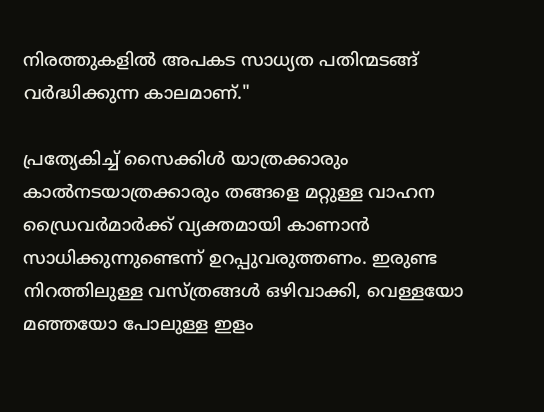നിരത്തുകളിൽ അപകട സാധ്യത പതിന്മടങ്ങ് വർദ്ധിക്കുന്ന കാലമാണ്."

പ്രത്യേകിച്ച് സൈക്കിൾ യാത്രക്കാരും കാൽനടയാത്രക്കാരും തങ്ങളെ മറ്റുള്ള വാഹന ഡ്രൈവർമാർക്ക് വ്യക്തമായി കാണാൻ സാധിക്കുന്നുണ്ടെന്ന് ഉറപ്പുവരുത്തണം. ഇരുണ്ട നിറത്തിലുള്ള വസ്ത്രങ്ങൾ ഒഴിവാക്കി, വെള്ളയോ മഞ്ഞയോ പോലുള്ള ഇളം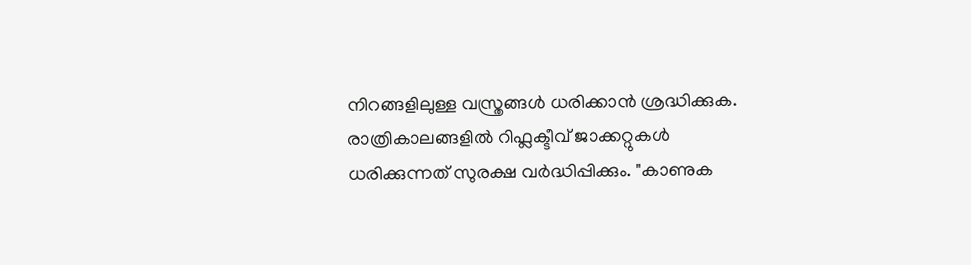നിറങ്ങളിലുള്ള വസ്ത്രങ്ങൾ ധരിക്കാൻ ശ്രദ്ധിക്കുക. രാത്രികാലങ്ങളിൽ റിഫ്ലക്ടീവ് ജാക്കറ്റുകൾ ധരിക്കുന്നത് സുരക്ഷ വർദ്ധിപ്പിക്കും. "കാണുക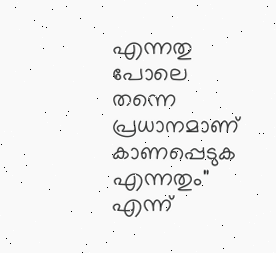എന്നതു പോലെ തന്നെ പ്രധാനമാണ് കാണപ്പെടുക എന്നതും" എന്ന്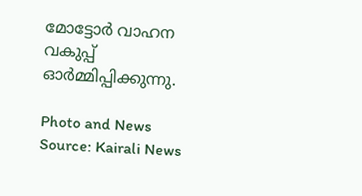മോട്ടോർ വാഹന വകുപ്പ് ഓർമ്മിപ്പിക്കുന്നു.

Photo and News Source: Kairali News